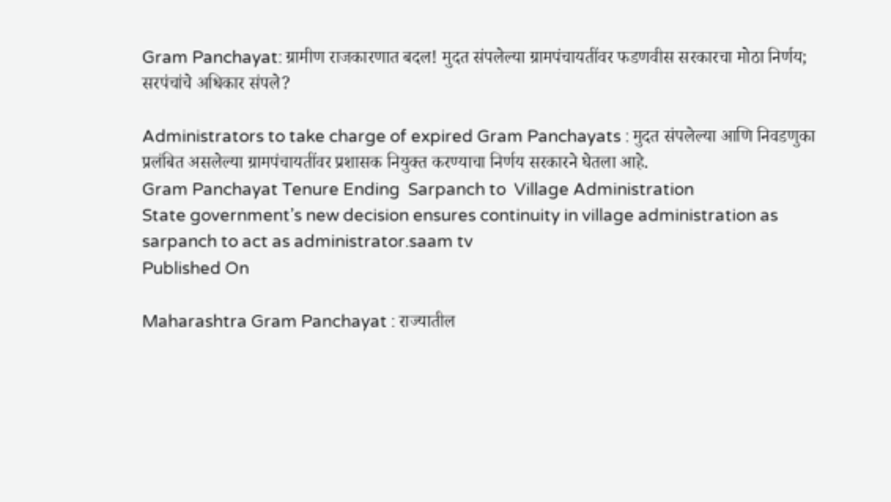Gram Panchayat: ग्रामीण राजकारणात बदल! मुदत संपलेल्या ग्रामपंचायतींवर फडणवीस सरकारचा मोठा निर्णय; सरपंचांचे अधिकार संपले?

Administrators to take charge of expired Gram Panchayats : मुदत संपलेल्या आणि निवडणुका प्रलंबित असलेल्या ग्रामपंचायतींवर प्रशासक नियुक्त करण्याचा निर्णय सरकारने घेतला आहे.
Gram Panchayat Tenure Ending  Sarpanch to  Village Administration
State government’s new decision ensures continuity in village administration as sarpanch to act as administrator.saam tv
Published On

Maharashtra Gram Panchayat : राज्यातील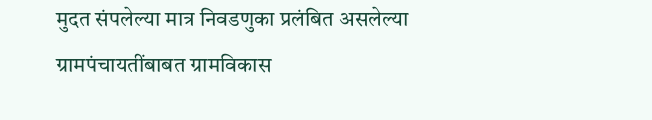मुदत संपलेल्या मात्र निवडणुका प्रलंबित असलेल्या ग्रामपंचायतींबाबत ग्रामविकास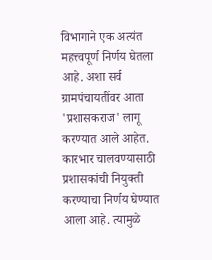विभागाने एक अत्यंत महत्त्वपूर्ण निर्णय घेतला आहे. अशा सर्व ग्रामपंचायतींवर आता 'प्रशासकराज' लागू करण्यात आले आहेत. कारभार चालवण्यासाठी प्रशासकांची नियुक्ती करण्याचा निर्णय घेण्यात आला आहे. त्यामुळे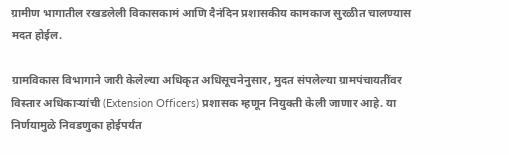ग्रामीण भागातील रखडलेली विकासकामं आणि दैनंदिन प्रशासकीय कामकाज सुरळीत चालण्यास मदत होईल.

ग्रामविकास विभागाने जारी केलेल्या अधिकृत अधिसूचनेनुसार, मुदत संपलेल्या ग्रामपंचायतींवर विस्तार अधिकाऱ्यांची (Extension Officers) प्रशासक म्हणून नियुक्ती केली जाणार आहे. या निर्णयामुळे निवडणुका होईपर्यंत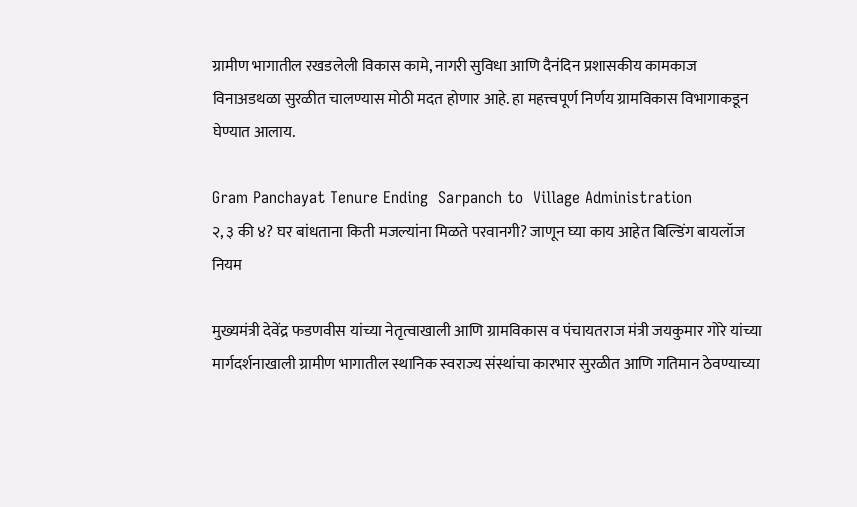ग्रामीण भागातील रखडलेली विकास कामे, नागरी सुविधा आणि दैनंदिन प्रशासकीय कामकाज विनाअडथळा सुरळीत चालण्यास मोठी मदत होणार आहे. हा महत्त्वपूर्ण निर्णय ग्रामविकास विभागाकडून घेण्यात आलाय.

Gram Panchayat Tenure Ending  Sarpanch to  Village Administration
२, ३ की ४? घर बांधताना किती मजल्यांना मिळते परवानगी? जाणून घ्या काय आहेत बिल्डिंग बायलॉज नियम

मुख्यमंत्री देवेंद्र फडणवीस यांच्या नेतृत्वाखाली आणि ग्रामविकास व पंचायतराज मंत्री जयकुमार गोरे यांच्या मार्गदर्शनाखाली ग्रामीण भागातील स्थानिक स्वराज्य संस्थांचा कारभार सुरळीत आणि गतिमान ठेवण्याच्या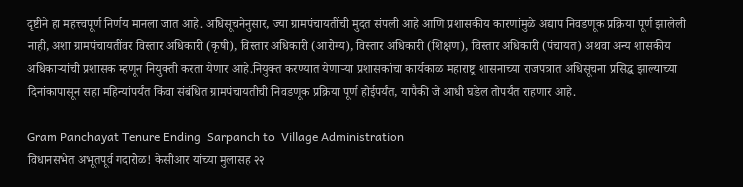दृष्टीने हा महत्त्वपूर्ण निर्णय मानला जात आहे. अधिसूचनेनुसार, ज्या ग्रामपंचायतींची मुदत संपली आहे आणि प्रशासकीय कारणांमुळे अद्याप निवडणूक प्रक्रिया पूर्ण झालेली नाही, अशा ग्रामपंचायतींवर विस्तार अधिकारी (कृषी), विस्तार अधिकारी (आरोग्य), विस्तार अधिकारी (शिक्षण), विस्तार अधिकारी (पंचायत) अथवा अन्य शासकीय अधिकाऱ्यांची प्रशासक म्हणून नियुक्ती करता येणार आहे.नियुक्त करण्यात येणाऱ्या प्रशासकांचा कार्यकाळ महाराष्ट्र शासनाच्या राजपत्रात अधिसूचना प्रसिद्ध झाल्याच्या दिनांकापासून सहा महिन्यांपर्यंत किंवा संबंधित ग्रामपंचायतीची निवडणूक प्रक्रिया पूर्ण होईपर्यंत, यापैकी जे आधी घडेल तोपर्यंत राहणार आहे.

Gram Panchayat Tenure Ending  Sarpanch to  Village Administration
विधानसभेत अभूतपूर्व गदारोळ! केसीआर यांच्या मुलासह २२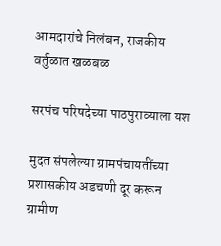आमदारांचे निलंबन, राजकीय वर्तुळात खळबळ

सरपंच परिषदेच्या पाठपुराव्याला यश

मुदत संपलेल्या ग्रामपंचायतींच्या प्रशासकीय अडचणी दूर करून ग्रामीण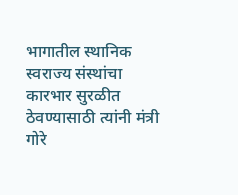भागातील स्थानिक स्वराज्य संस्थांचा कारभार सुरळीत ठेवण्यासाठी त्यांनी मंत्री गोरे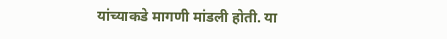यांच्याकडे मागणी मांडली होती. या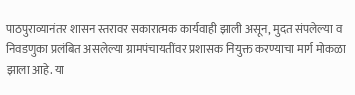पाठपुराव्यानंतर शासन स्तरावर सकारात्मक कार्यवाही झाली असून, मुदत संपलेल्या व निवडणुका प्रलंबित असलेल्या ग्रामपंचायतींवर प्रशासक नियुक्त करण्याचा मार्ग मोकळा झाला आहे. या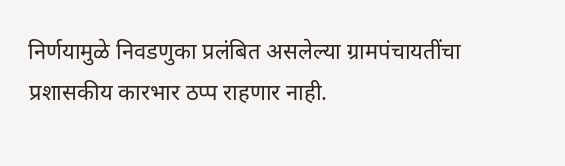निर्णयामुळे निवडणुका प्रलंबित असलेल्या ग्रामपंचायतींचा प्रशासकीय कारभार ठप्प राहणार नाही.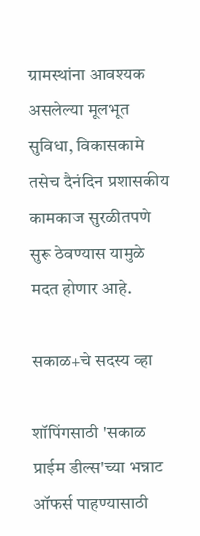ग्रामस्थांना आवश्यक असलेल्या मूलभूत सुविधा, विकासकामे तसेच दैनंदिन प्रशासकीय कामकाज सुरळीतपणे सुरू ठेवण्यास यामुळे मदत होणार आहे.

सकाळ+चे सदस्य व्हा

शॉपिंगसाठी 'सकाळ प्राईम डील्स'च्या भन्नाट ऑफर्स पाहण्यासाठी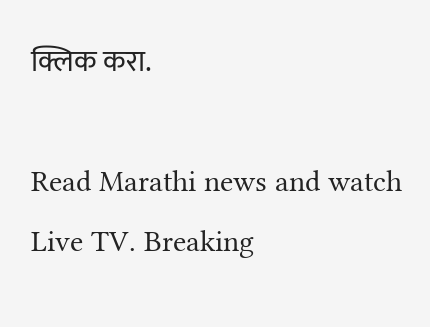क्लिक करा.

Read Marathi news and watch Live TV. Breaking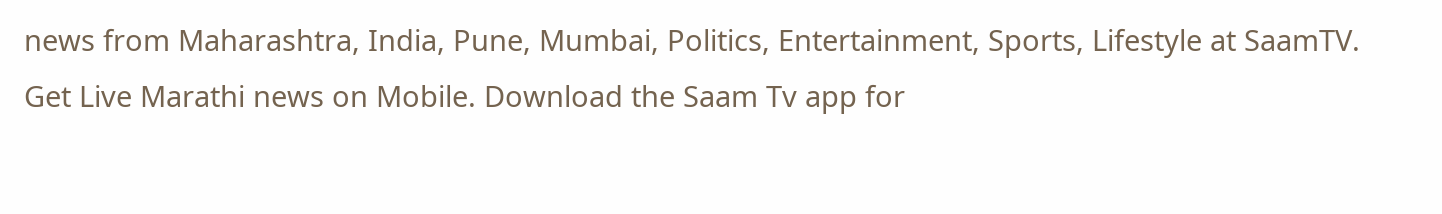news from Maharashtra, India, Pune, Mumbai, Politics, Entertainment, Sports, Lifestyle at SaamTV. Get Live Marathi news on Mobile. Download the Saam Tv app for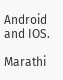Android and IOS.

Marathi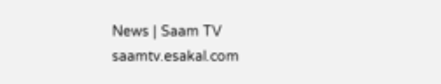News | Saam TV
saamtv.esakal.com